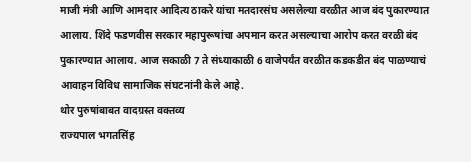माजी मंत्री आणि आमदार आदित्य ठाकरे यांचा मतदारसंघ असलेल्या वरळीत आज बंद पुकारण्यात आलाय. शिंदे फडणवीस सरकार महापुरूषांचा अपमान करत असल्याचा आरोप करत वरळी बंद पुकारण्यात आलाय. आज सकाळी 7 ते संध्याकाळी 6 वाजेपर्यंत वरळीत कडकडीत बंद पाळण्याचं आवाहन विविध सामाजिक संघटनांनी केले आहे.
थोर पुरुषांबाबत वादग्रस्त वक्तव्य
राज्यपाल भगतसिंह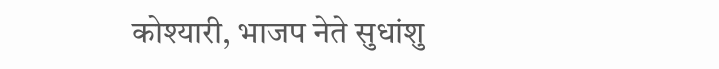कोश्यारी, भाजप नेते सुधांशु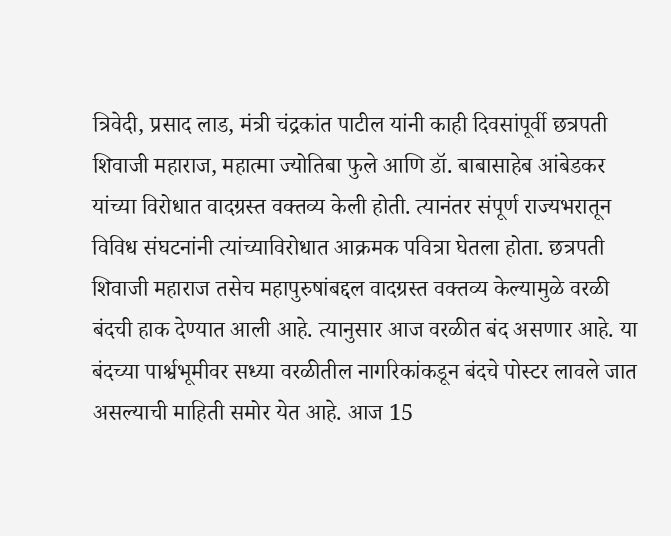त्रिवेदी, प्रसाद लाड, मंत्री चंद्रकांत पाटील यांनी काही दिवसांपूर्वी छत्रपती शिवाजी महाराज, महात्मा ज्योतिबा फुले आणि डॉ. बाबासाहेब आंबेडकर यांच्या विरोधात वादग्रस्त वक्तव्य केली होती. त्यानंतर संपूर्ण राज्यभरातून विविध संघटनांनी त्यांच्याविरोधात आक्रमक पवित्रा घेतला होता. छत्रपती शिवाजी महाराज तसेच महापुरुषांबद्दल वादग्रस्त वक्तव्य केल्यामुळे वरळी बंदची हाक देण्यात आली आहे. त्यानुसार आज वरळीत बंद असणार आहे. या बंदच्या पार्श्वभूमीवर सध्या वरळीतील नागरिकांकडून बंदचे पोस्टर लावले जात असल्याची माहिती समोर येत आहे. आज 15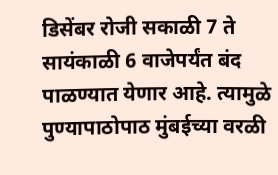डिसेंबर रोजी सकाळी 7 ते सायंकाळी 6 वाजेपर्यंत बंद पाळण्यात येणार आहे. त्यामुळे पुण्यापाठोपाठ मुंबईच्या वरळी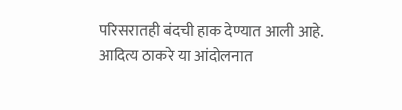परिसरातही बंदची हाक देण्यात आली आहे.
आदित्य ठाकरे या आंदोलनात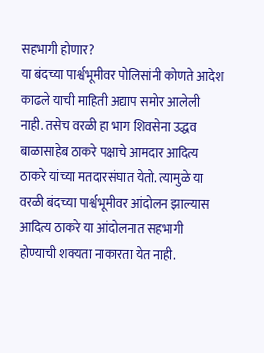सहभागी होणार?
या बंदच्या पार्श्वभूमीवर पोलिसांनी कोणते आदेश काढले याची माहिती अद्याप समोर आलेली नाही. तसेच वरळी हा भाग शिवसेना उद्धव बाळासाहेब ठाकरे पक्षाचे आमदार आदित्य ठाकरे यांच्या मतदारसंघात येतो. त्यामुळे या वरळी बंदच्या पार्श्वभूमीवर आंदोलन झाल्यास आदित्य ठाकरे या आंदोलनात सहभागी होण्याची शक्यता नाकारता येत नाही.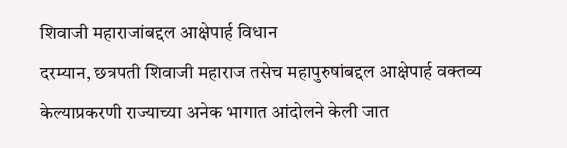शिवाजी महाराजांबद्दल आक्षेपार्ह विधान
दरम्यान, छत्रपती शिवाजी महाराज तसेच महापुरुषांबद्दल आक्षेपार्ह वक्तव्य केल्याप्रकरणी राज्याच्या अनेक भागात आंदोलने केली जात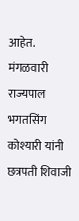आहेत. मंगळवारी राज्यपाल भगतसिंग कोश्यारी यांनी छत्रपती शिवाजी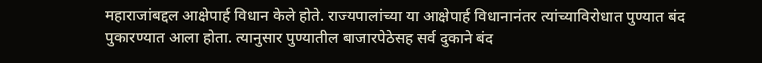महाराजांबद्दल आक्षेपार्ह विधान केले होते. राज्यपालांच्या या आक्षेपार्ह विधानानंतर त्यांच्याविरोधात पुण्यात बंद पुकारण्यात आला होता. त्यानुसार पुण्यातील बाजारपेठेसह सर्व दुकाने बंद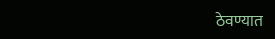ठेवण्यात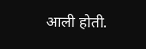आली होती.